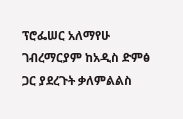ፕሮፌሠር አለማየሁ ገብረማርያም ከአዲስ ድምፅ ጋር ያደረጉት ቃለምልልስ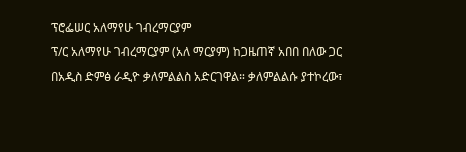ፕሮፌሠር አለማየሁ ገብረማርያም
ፕ/ር አለማየሁ ገብረማርያም (አለ ማርያም) ከጋዜጠኛ አበበ በለው ጋር በአዲስ ድምፅ ራዲዮ ቃለምልልስ አድርገዋል። ቃለምልልሱ ያተኮረው፣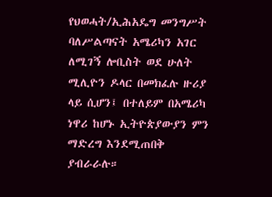የህወሓት/ኢሕአዴግ መንግሥት ባለሥልጣናት አሜሪካን አገር ለሚገኝ ሎቢስት ወደ ሁለት ሚሊዮን ዶላር በመክፈሉ ዙሪያ ላይ ሲሆን፤ በተለይም በአሜሪካ ነዋሪ ከሆኑ ኢትዮጵያውያን ምን ማድረግ እንደሚጠበቅ ያብራራሉ።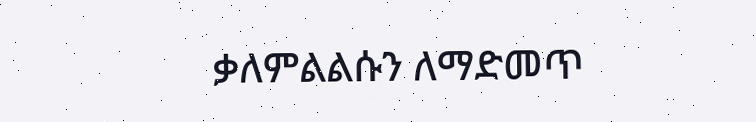ቃለምልልሱን ለማድመጥ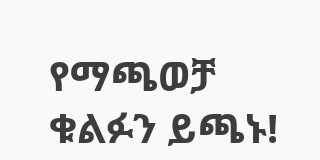የማጫወቻ ቁልፉን ይጫኑ!